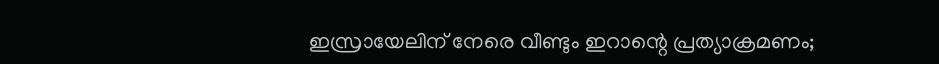ഇസ്രായേലിന് നേരെ വീണ്ടും ഇറാന്റെ പ്രത്യാക്രമണം;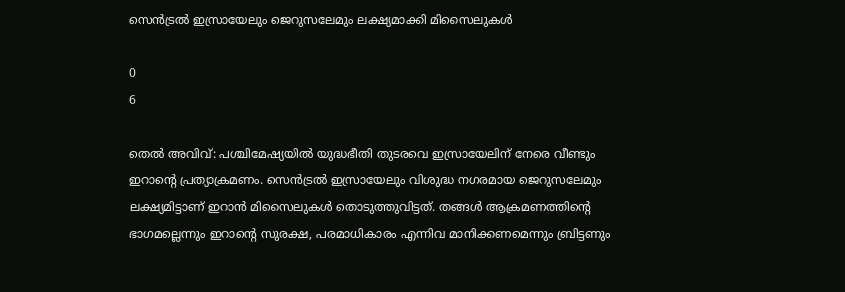സെന്‍ട്രല്‍ ഇസ്രായേലും ജെറുസലേമും ലക്ഷ്യമാക്കി മിസൈലുകള്‍

0
6

തെല്‍ അവിവ്: പശ്ചിമേഷ്യയിൽ യുദ്ധഭീതി തുടരവെ ഇസ്രായേലിന് നേരെ വീണ്ടും ഇറാന്‍റെ പ്രത്യാക്രമണം. സെൻട്രൽ ഇസ്രായേലും വിശുദ്ധ നഗരമായ ജെറുസലേമും ലക്ഷ്യമിട്ടാണ് ഇറാൻ മിസൈലുകൾ തൊടുത്തുവിട്ടത്. തങ്ങൾ ആക്രമണത്തിന്‍റെ ഭാഗമല്ലെന്നും ഇറാന്‍റെ സുരക്ഷ, പരമാധികാരം എന്നിവ മാനിക്കണമെന്നും ബ്രിട്ടണും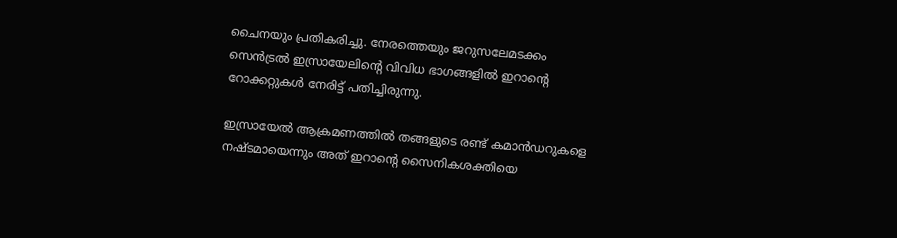ചൈനയും പ്രതികരിച്ചു. നേരത്തെയും ജറുസലേമടക്കം സെന്‍ട്രൽ ഇസ്രായേലിന്‍റെ വിവിധ ഭാഗങ്ങളിൽ ഇറാന്‍റെ റോക്കറ്റുകൾ നേരിട്ട് പതിച്ചിരുന്നു.

ഇസ്രായേല്‍ ആക്രമണത്തില്‍ തങ്ങളുടെ രണ്ട് കമാന്‍ഡറുകളെ നഷ്ടമായെന്നും അത് ഇറാന്റെ സൈനികശക്തിയെ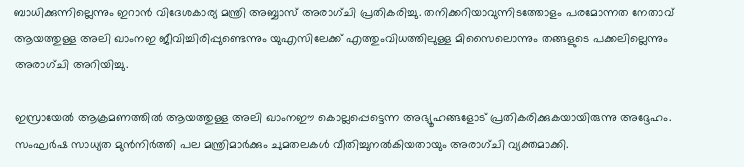ബാധിക്കുന്നില്ലെന്നും ഇറാന്‍ വിദേശകാര്യ മന്ത്രി അബ്ബാസ് അരാഗ്ചി പ്രതികരിച്ചു. തനിക്കറിയാവുന്നിടത്തോളം പരമോന്നത നേതാവ് ആയത്തുള്ള അലി ഖാംനഇ ജീവിച്ചിരിപ്പുണ്ടെന്നും യുഎസിലേക്ക് എത്തുംവിധത്തിലുള്ള മിസൈലൊന്നും തങ്ങളുടെ പക്കലില്ലെന്നും അരാഗ്ചി അറിയിച്ചു.

ഇസ്രായേല്‍ ആക്രമണത്തില്‍ ആയത്തുള്ള അലി ഖാംനഈ കൊല്ലപ്പെട്ടെന്ന അഭ്യൂഹങ്ങളോട് പ്രതികരിക്കുകയായിരുന്നു അദ്ദേഹം. സംഘര്‍ഷ സാധ്യത മുന്‍നിര്‍ത്തി പല മന്ത്രിമാര്‍ക്കും ചുമതലകള്‍ വീതിച്ചുനല്‍കിയതായും അരാഗ്ചി വ്യക്തമാക്കി.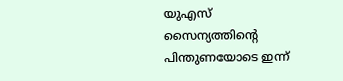യുഎസ് സൈന്യത്തിന്റെ പിന്തുണയോടെ ഇന്ന്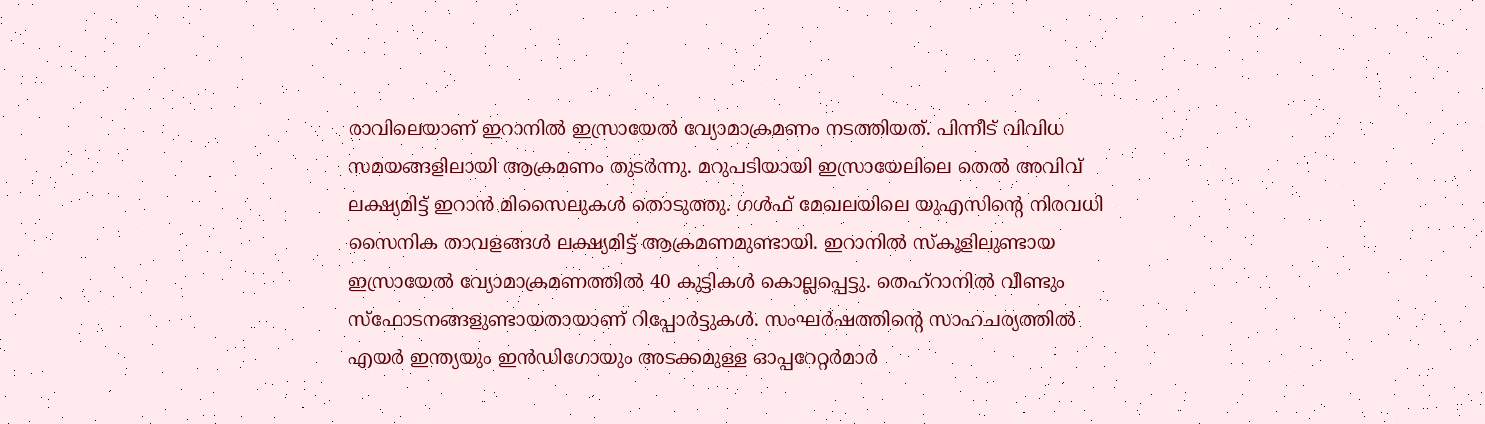രാവിലെയാണ് ഇറാനില്‍ ഇസ്രായേല്‍ വ്യോമാക്രമണം നടത്തിയത്. പിന്നീട് വിവിധ സമയങ്ങളിലായി ആക്രമണം തുടര്‍ന്നു. മറുപടിയായി ഇസ്രായേലിലെ തെല്‍ അവിവ് ലക്ഷ്യമിട്ട് ഇറാന്‍ മിസൈലുകള്‍ തൊടുത്തു. ഗള്‍ഫ് മേഖലയിലെ യുഎസിന്റെ നിരവധി സൈനിക താവളങ്ങള്‍ ലക്ഷ്യമിട്ട് ആക്രമണമുണ്ടായി. ഇറാനില്‍ സ്‌കൂളിലുണ്ടായ ഇസ്രായേല്‍ വ്യോമാക്രമണത്തില്‍ 40 കുട്ടികള്‍ കൊല്ലപ്പെട്ടു. തെഹ്‌റാനില്‍ വീണ്ടും സ്‌ഫോടനങ്ങളുണ്ടായതായാണ് റിപ്പോര്‍ട്ടുകള്‍. സംഘര്‍ഷത്തിന്റെ സാഹചര്യത്തില്‍ എയര്‍ ഇന്ത്യയും ഇന്‍ഡിഗോയും അടക്കമുള്ള ഓപ്പറേറ്റര്‍മാര്‍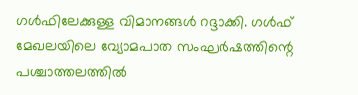ഗള്‍ഫിലേക്കുള്ള വിമാനങ്ങള്‍ റദ്ദാക്കി. ഗള്‍ഫ് മേഖലയിലെ വ്യോമപാത സംഘര്‍ഷത്തിന്റെ പശ്ചാത്തലത്തില്‍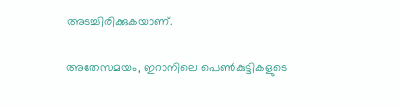അടച്ചിരിക്കുകയാണ്.

അതേസമയം, ഇറാനിലെ പെൺകുട്ടികളുടെ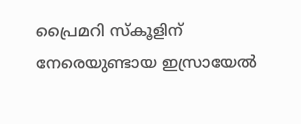പ്രൈമറി സ്കൂളിന് നേരെയുണ്ടായ ഇസ്രായേൽ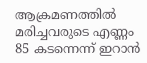ആക്രമണത്തിൽ മരിച്ചവരുടെ എണ്ണം 85 കടന്നെന്ന് ഇറാൻ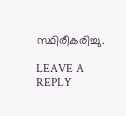സ്ഥിരീകരിച്ചു.

LEAVE A REPLY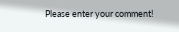Please enter your comment!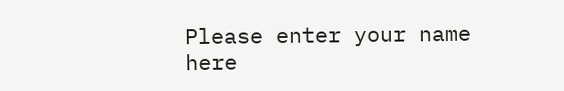Please enter your name here